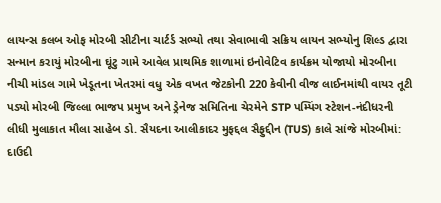લાયન્સ કલબ ઓફ મોરબી સીટીના ચાર્ટર્ડ સભ્યો તથા સેવાભાવી સક્રિય લાયન સભ્યોનુ શિલ્ડ દ્વારા સન્માન કરાયું મોરબીના ઘૂંટુ ગામે આવેલ પ્રાથમિક શાળામાં ઇનોવેટિવ કાર્યક્રમ યોજાયો મોરબીના નીચી માંડલ ગામે ખેડૂતના ખેતરમાં વધુ એક વખત જેટકોની 220 કેવીની વીજ લાઈનમાંથી વાયર તૂટી પડ્યો મોરબી જિલ્લા ભાજપ પ્રમુખ અને ડ્રેનેજ સમિતિના ચેરમેને STP પમ્પિંગ સ્ટેશન-નંદીધરની લીધી મુલાકાત મૌલા સાહેબ ડો. સૈયદના આલીકાદર મુફદ્દલ સૈફુદ્દીન (TUS) કાલે સાંજે મોરબીમાં: દાઉદી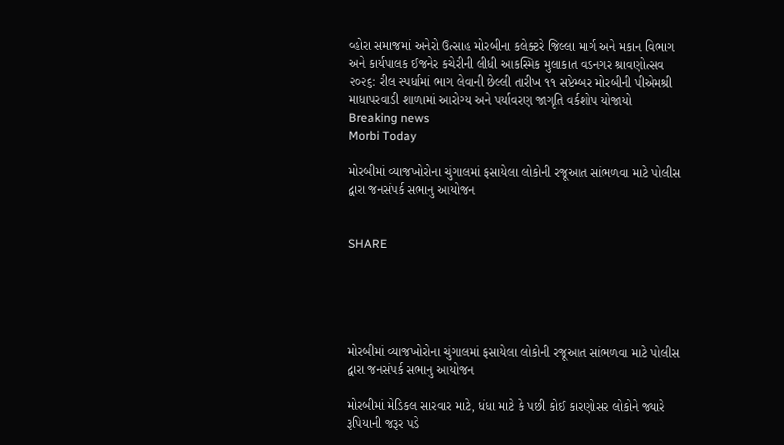વ્હોરા સમાજમાં અનેરો ઉત્સાહ મોરબીના કલેક્ટરે જિલ્લા માર્ગ અને મકાન વિભાગ અને કાર્યપાલક ઈજનેર કચેરીની લીધી આકસ્મિક મુલાકાત વડનગર શ્રાવણોત્સવ ૨૦૨૬: રીલ સ્પર્ધામાં ભાગ લેવાની છેલ્લી તારીખ ૧૧ સપ્ટેમ્બર મોરબીની પીએમશ્રી માધાપરવાડી શાળામાં આરોગ્ય અને પર્યાવરણ જાગૃતિ વર્કશોપ યોજાયો
Breaking news
Morbi Today

મોરબીમાં વ્યાજખોરોના ચુંગાલમાં ફસાયેલા લોકોની રજૂઆત સાંભળવા માટે પોલીસ દ્વારા જનસંપર્ક સભાનુ આયોજન


SHARE





મોરબીમાં વ્યાજખોરોના ચુંગાલમાં ફસાયેલા લોકોની રજૂઆત સાંભળવા માટે પોલીસ દ્વારા જનસંપર્ક સભાનુ આયોજન

મોરબીમાં મેડિકલ સારવાર માટે, ધંધા માટે કે પછી કોઈ કારણોસર લોકોને જ્યારે રૂપિયાની જરૂર પડે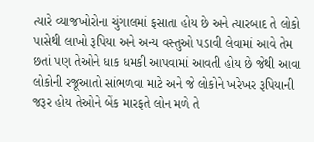ત્યારે વ્યાજખોરોના ચુંગાલમાં ફસાતા હોય છે અને ત્યારબાદ તે લોકો પાસેથી લાખો રૂપિયા અને અન્ય વસ્તુઓ પડાવી લેવામાં આવે તેમ છતાં પણ તેઓને ધાક ધમકી આપવામાં આવતી હોય છે જેથી આવા લોકોની રજૂઆતો સાંભળવા માટે અને જે લોકોને ખરેખર રૂપિયાની જરૂર હોય તેઓને બેંક મારફતે લોન મળે તે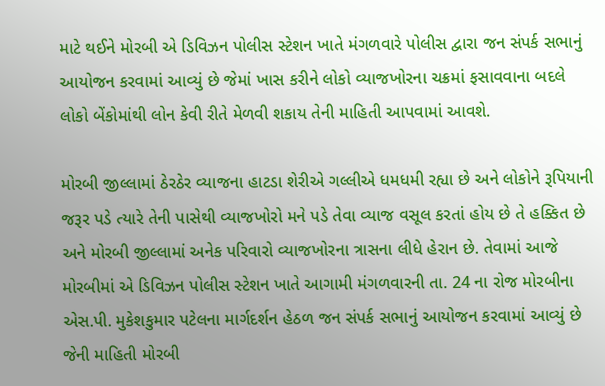માટે થઈને મોરબી એ ડિવિઝન પોલીસ સ્ટેશન ખાતે મંગળવારે પોલીસ દ્વારા જન સંપર્ક સભાનું આયોજન કરવામાં આવ્યું છે જેમાં ખાસ કરીને લોકો વ્યાજખોરના ચક્રમાં ફસાવવાના બદલે લોકો બેંકોમાંથી લોન કેવી રીતે મેળવી શકાય તેની માહિતી આપવામાં આવશે.

મોરબી જીલ્લામાં ઠેરઠેર વ્યાજના હાટડા શેરીએ ગલ્લીએ ધમધમી રહ્યા છે અને લોકોને રૂપિયાની જરૂર પડે ત્યારે તેની પાસેથી વ્યાજખોરો મને પડે તેવા વ્યાજ વસૂલ કરતાં હોય છે તે હક્કિત છે અને મોરબી જીલ્લામાં અનેક પરિવારો વ્યાજખોરના ત્રાસના લીધે હેરાન છે. તેવામાં આજે મોરબીમાં એ ડિવિઝન પોલીસ સ્ટેશન ખાતે આગામી મંગળવારની તા. 24 ના રોજ મોરબીના એસ.પી. મુકેશકુમાર પટેલના માર્ગદર્શન હેઠળ જન સંપર્ક સભાનું આયોજન કરવામાં આવ્યું છે જેની માહિતી મોરબી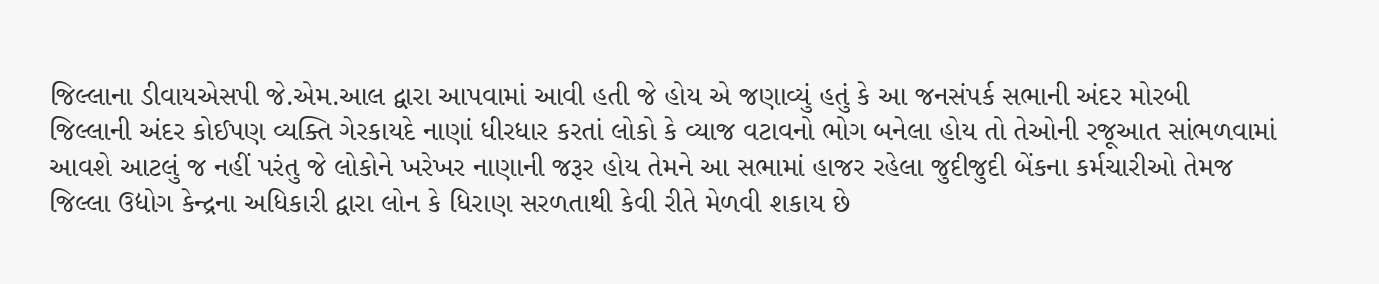જિલ્લાના ડીવાયએસપી જે.એમ.આલ દ્વારા આપવામાં આવી હતી જે હોય એ જણાવ્યું હતું કે આ જનસંપર્ક સભાની અંદર મોરબી જિલ્લાની અંદર કોઈપણ વ્યક્તિ ગેરકાયદે નાણાં ધીરધાર કરતાં લોકો કે વ્યાજ વટાવનો ભોગ બનેલા હોય તો તેઓની રજૂઆત સાંભળવામાં આવશે આટલું જ નહીં પરંતુ જે લોકોને ખરેખર નાણાની જરૂર હોય તેમને આ સભામાં હાજર રહેલા જુદીજુદી બેંકના કર્મચારીઓ તેમજ જિલ્લા ઉદ્યોગ કેન્દ્રના અધિકારી દ્વારા લોન કે ધિરાણ સરળતાથી કેવી રીતે મેળવી શકાય છે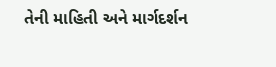તેની માહિતી અને માર્ગદર્શન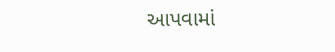આપવામાં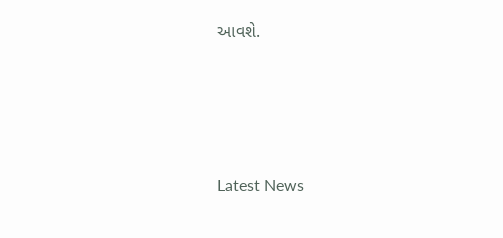આવશે.




Latest News